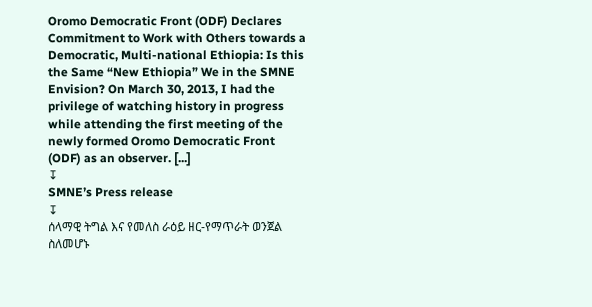Oromo Democratic Front (ODF) Declares Commitment to Work with Others towards a Democratic, Multi-national Ethiopia: Is this the Same “New Ethiopia” We in the SMNE Envision? On March 30, 2013, I had the privilege of watching history in progress while attending the first meeting of the newly formed Oromo Democratic Front (ODF) as an observer. [...]
↧
SMNE’s Press release
↧
ሰላማዊ ትግል እና የመለስ ራዕይ ዘር-የማጥራት ወንጀል ስለመሆኑ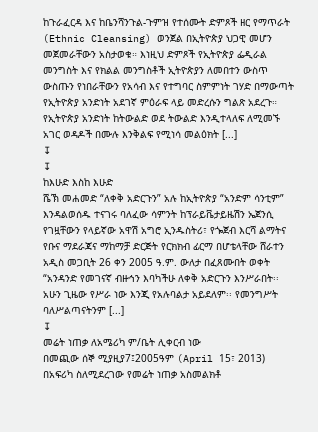ከጉራፈርዳ እና ከቤንሻንጉል-ጉምዝ የተሰሙት ድምጾች ዘር የማጥራት (Ethnic Cleansing) ወንጀል በኢትዮጵያ ህጋዊ መሆን መጀመራቸውን አስታወቁ። እነዚህ ድምጾች የኢትዮጵያ ፌዲራል መንግስት እና የክልል መንግስቶች ኢትዮጵያን ለመበተን ውስጥ ውስጡን የነበራቸውን የአሳብ እና የተግባር ስምምነት ገሃድ በማውጣት የኢትዮጵያ አንድነት አደገኛ ምዕራፍ ላይ መድረሱን ግልጽ አደረጉ። የኢትዮጵያ አንድነት ከትውልድ ወደ ትውልድ እንዲተላለፍ ለሚመኙ አገር ወዳዶች በሙሉ እንቅልፍ የሚነሳ መልዕክት [...]
↧
↧
ከእሁድ እስከ እሁድ
ሼኽ መሐመድ “ለቀቅ አድርጉን” አሉ ከኢትዮጵያ “አንድም ሳንቲም” እንዳልወሰዱ ተናገሩ ባለፈው ሳምንት ከፕራይቬታይዜሽን ኤጀንሲ የገዟቸውን የላይኛው አዋሽ አግሮ ኢንዱስትሪ፣ የጐጀብ እርሻ ልማትና የቡና ማደራጃና ማከማቻ ድርጅት የርክክብ ፊርማ በሆቴላቸው ሸራተን አዲስ መጋቢት 26 ቀን 2005 ዓ.ም. ውለታ በፈጸሙበት ወቀት “አንዳንድ የመገናኛ ብዙኅን እባካችሁ ለቀቅ አድርጉን እንሥራበት፡፡ አሁን ጊዜው የሥራ ነው እንጂ የአሉባልታ አይደለም፡፡ የመንግሥት ባለሥልጣናትንም [...]
↧
መሬት ነጠቃ ለአሜሪካ ም/ቤት ሊቀርብ ነው
በመጪው ሰኞ ሚያዚያ7፤2005ዓም (April 15፣ 2013) በአፍሪካ ስለሚደረገው የመሬት ነጠቃ አስመልክቶ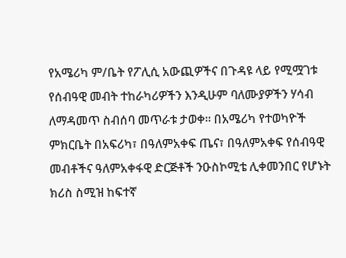የአሜሪካ ም/ቤት የፖሊሲ አውጪዎችና በጉዳዩ ላይ የሚሟገቱ የሰብዓዊ መብት ተከራካሪዎችን እንዲሁም ባለሙያዎችን ሃሳብ ለማዳመጥ ስብሰባ መጥራቱ ታወቀ፡፡ በአሜሪካ የተወካዮች ምክርቤት በአፍሪካ፣ በዓለምአቀፍ ጤና፣ በዓለምአቀፍ የሰብዓዊ መብቶችና ዓለምአቀፋዊ ድርጅቶች ንዑስኮሚቴ ሊቀመንበር የሆኑት ክሪስ ስሚዝ ከፍተኛ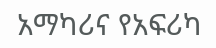አማካሪና የአፍሪካ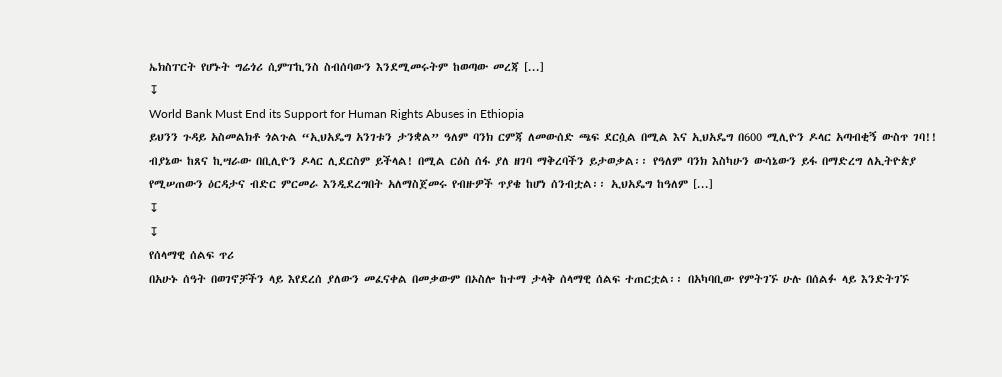ኤክስፐርት የሆኑት ግሬጎሪ ሲምፐኪንስ ስብሰባውን እንደሚመሩትም ከወጣው መረጃ [...]
↧
World Bank Must End its Support for Human Rights Abuses in Ethiopia
ይህንን ጉዳይ አስመልክቶ ጎልጉል “ኢህአዴግ አንገቱን ታንቋል” ዓለም ባንክ ርምጃ ለመውሰድ ጫፍ ደርሷል በሚል እና ኢህአዴግ በ600 ሚሊዮን ዶላር አጣብቂኝ ውስጥ ገባ!! ብያኔው ከጸና ኪሣራው በቢሊዮን ዶላር ሊደርስም ይችላል! በሚል ርዕስ ሰፋ ያለ ዘገባ ማቅረባችን ይታወቃል፡፡ የዓለም ባንክ እስካሁን ውሳኔውን ይፋ በማድረግ ለኢትዮጵያ የሚሠጠውን ዕርዳታና ብድር ምርመራ እንዲደረግበት አለማስጀመሩ የብዙዎች ጥያቄ ከሆነ ሰንብቷል፡፡ ኢህአዴግ ከዓለም [...]
↧
↧
የሰላማዊ ሰልፍ ጥሪ
በአሁኑ ሰዓት በወገኖቻችን ላይ እየደረሰ ያለውን መፈናቀል በመቃውም በኦስሎ ከተማ ታላቅ ሰላማዊ ሰልፍ ተጠርቷል፡፡ በአካባቢው የምትገኙ ሁሉ በሰልፉ ላይ እንድትገኙ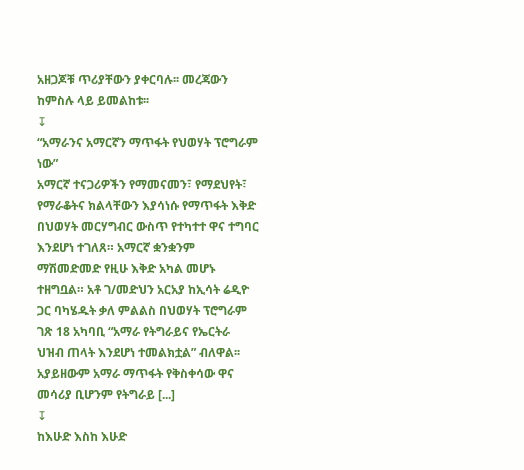አዘጋጆቹ ጥሪያቸውን ያቀርባሉ፡፡ መረጃውን ከምስሉ ላይ ይመልከቱ፡፡
↧
“አማራንና አማርኛን ማጥፋት የህወሃት ፕሮግራም ነው”
አማርኛ ተናጋሪዎችን የማመናመን፣ የማደህየት፣ የማራቆትና ክልላቸውን እያሳነሱ የማጥፋት እቅድ በህወሃት መርሃግብር ውስጥ የተካተተ ዋና ተግባር እንደሆነ ተገለጸ። አማርኛ ቋንቋንም ማሽመድመድ የዚሁ እቅድ አካል መሆኑ ተዘግቧል። አቶ ገ/መድህን አርአያ ከኢሳት ሬዲዮ ጋር ባካሄዱት ቃለ ምልልስ በህወሃት ፕሮግራም ገጽ 18 አካባቢ “አማራ የትግራይና የኤርትራ ህዝብ ጠላት እንደሆነ ተመልክቷል” ብለዋል፡፡ አያይዘውም አማራ ማጥፋት የቅስቀሳው ዋና መሳሪያ ቢሆንም የትግራይ [...]
↧
ከእሁድ እስከ እሁድ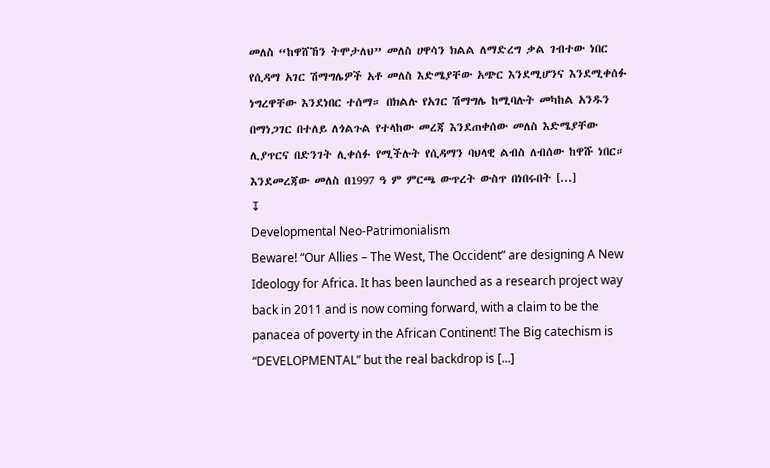መለስ “ከዋሸኸን ትሞታለህ” መለስ ሀዋሳን ክልል ለማድረግ ቃል ገብተው ነበር የሲዳማ አገር ሽማግሌዎች አቶ መለስ እድሜያቸው አጭር እንደሚሆንና እንደሚቀሰፉ ነግረዋቸው እንደነበር ተሰማ። በክልሉ የአገር ሽማግሌ ከሚባሉት መካከል አንዱን በማነጋገር በተለይ ለጎልጉል የተላከው መረጃ እንደጠቀሰው መለስ እድሜያቸው ሊያጥርና በድንገት ሊቀሰፉ የሚችሉት የሲዳማን ባህላዊ ልብስ ለብሰው ከዋሹ ነበር። እንደመረጃው መለስ በ1997 ዓ ም ምርጫ ውጥረት ውስጥ በነበሩበት [...]
↧
Developmental Neo-Patrimonialism
Beware! “Our Allies – The West, The Occident” are designing A New Ideology for Africa. It has been launched as a research project way back in 2011 and is now coming forward, with a claim to be the panacea of poverty in the African Continent! The Big catechism is “DEVELOPMENTAL” but the real backdrop is [...]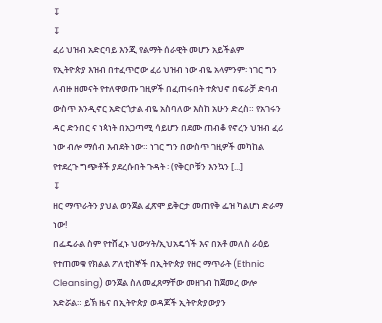↧
↧
ፈሪ ህዝብ አድርባይ እንጂ የልማት ሰራዊት መሆን አይችልም
የኢትዮጵያ እዝብ በተፈጥሮው ፈሪ ህዝብ ነው ብዬ አላምንም፡ ነገር ግን ለብዙ ዘመናት የተለዋወጡ ገዚዎች በፈጠሩበት ተጵህኖ በፍራቻ ድባብ ውስጥ እንዲኖር አድርጎታል ብዬ አስባለው እስከ አሁን ድረስ። የአገሩን ዳር ድንበር ና ነጳነት በአጋጣሚ ሳይሆን በደሙ ጠብቆ የኖረን ህዝብ ፈሪ ነው ብሎ ማሰብ እብደት ነው። ነገር ግን በውስጥ ገዚዎች መካከል የተደረጉ ግጭቶች ያደረሱበት ጉዳት ፡ (የቅርቦቹን እንኳን [...]
↧
ዘር ማጥራትን ያህል ወንጀል ፈጽሞ ይቅርታ መጠየቅ ፌዝ ካልሆነ ድራማ ነው!
በፌዴራል ስም የተሸፈኑ ህውሃት/ኢህአዴጎች እና በአቶ መለስ ራዕይ የተጠመቁ የክልል ፖለቲከኞች በኢትዮጵያ የዘር ማጥራት (Ethnic Cleansing) ወንጀል ስለመፈጸማቸው መዘገብ ከጀመረ ውሎ አድሯል። ይኽ ዜና በኢትዮጵያ ወዳጆች ኢትዮጵያውያን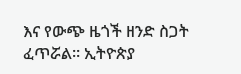እና የውጭ ዜጎች ዘንድ ስጋት ፈጥሯል። ኢትዮጵያ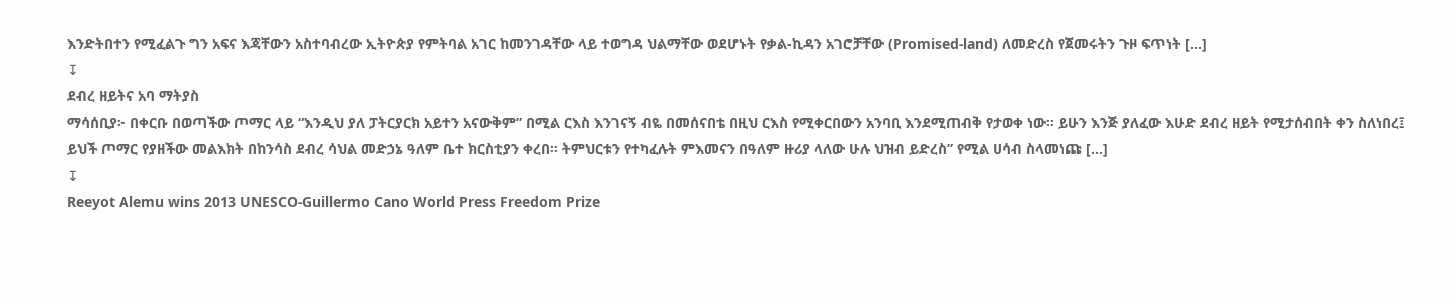እንድትበተን የሚፈልጉ ግን አፍና እጃቸውን አስተባብረው ኢትዮጵያ የምትባል አገር ከመንገዳቸው ላይ ተወግዳ ህልማቸው ወደሆኑት የቃል-ኪዳን አገሮቻቸው (Promised-land) ለመድረስ የጀመሩትን ጉዞ ፍጥነት [...]
↧
ደብረ ዘይትና አባ ማትያስ
ማሳሰቢያ፦ በቀርቡ በወጣችው ጦማር ላይ “እንዲህ ያለ ፓትርያርክ አይተን አናውቅም” በሚል ርእስ እንገናኝ ብዬ በመሰናበቴ በዚህ ርእስ የሚቀርበውን አንባቢ እንደሚጠብቅ የታወቀ ነው። ይሁን እንጅ ያለፈው እሁድ ደብረ ዘይት የሚታሰብበት ቀን ስለነበረ፤ ይህች ጦማር የያዘችው መልእክት በከንሳስ ደብረ ሳህል መድኃኔ ዓለም ቤተ ክርስቲያን ቀረበ። ትምህርቱን የተካፈሉት ምእመናን በዓለም ዙሪያ ላለው ሁሉ ህዝብ ይድረስ” የሚል ሀሳብ ስላመነጩ [...]
↧
Reeyot Alemu wins 2013 UNESCO-Guillermo Cano World Press Freedom Prize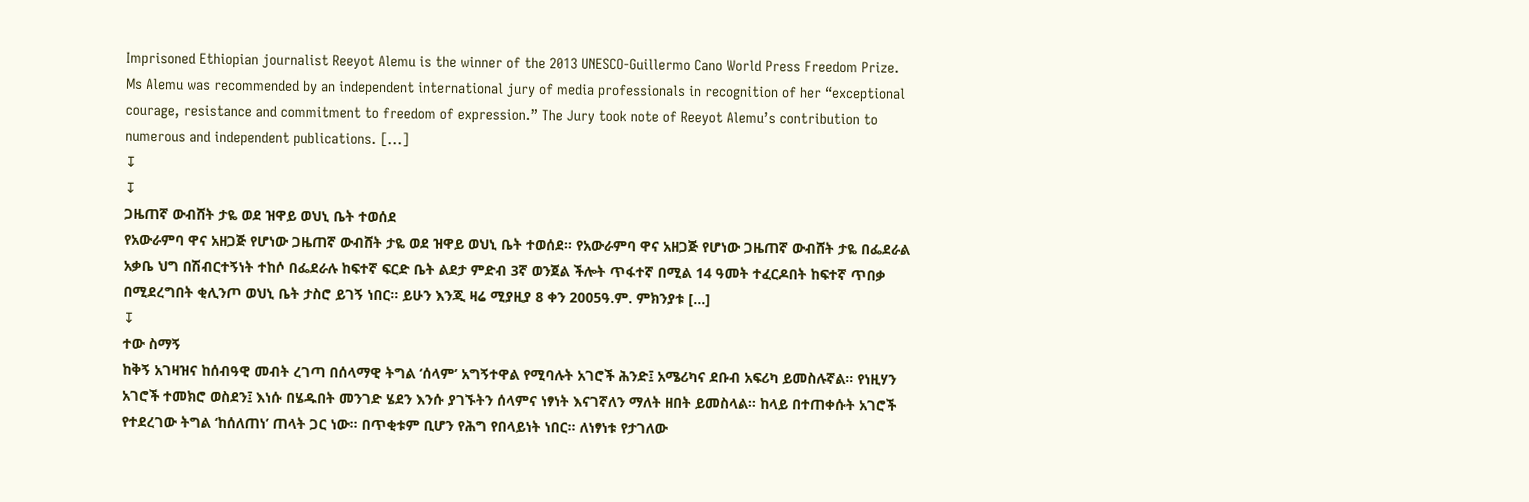Imprisoned Ethiopian journalist Reeyot Alemu is the winner of the 2013 UNESCO-Guillermo Cano World Press Freedom Prize. Ms Alemu was recommended by an independent international jury of media professionals in recognition of her “exceptional courage, resistance and commitment to freedom of expression.” The Jury took note of Reeyot Alemu’s contribution to numerous and independent publications. [...]
↧
↧
ጋዜጠኛ ውብሸት ታዬ ወደ ዝዋይ ወህኒ ቤት ተወሰደ
የአውራምባ ዋና አዘጋጅ የሆነው ጋዜጠኛ ውብሸት ታዬ ወደ ዝዋይ ወህኒ ቤት ተወሰደ፡፡ የአውራምባ ዋና አዘጋጅ የሆነው ጋዜጠኛ ውብሸት ታዬ በፌደራል አቃቤ ህግ በሽብርተኝነት ተከሶ በፌደራሉ ከፍተኛ ፍርድ ቤት ልደታ ምድብ 3ኛ ወንጀል ችሎት ጥፋተኛ በሚል 14 ዓመት ተፈርዶበት ከፍተኛ ጥበቃ በሚደረግበት ቂሊንጦ ወህኒ ቤት ታስሮ ይገኝ ነበር፡፡ ይሁን እንጂ ዛሬ ሚያዚያ 8 ቀን 2005ዓ.ም. ምክንያቱ [...]
↧
ተው ስማኝ
ከቅኝ አገዛዝና ከሰብዓዊ መብት ረገጣ በሰላማዊ ትግል ‘ሰላም’ አግኝተዋል የሚባሉት አገሮች ሕንድ፤ አሜሪካና ደቡብ አፍሪካ ይመስሉኛል። የነዚሃን አገሮች ተመክሮ ወስደን፤ እነሱ በሄዱበት መንገድ ሄደን እንሱ ያገኙትን ሰላምና ነፃነት እናገኛለን ማለት ዘበት ይመስላል። ከላይ በተጠቀሱት አገሮች የተደረገው ትግል ‘ከሰለጠነ’ ጠላት ጋር ነው። በጥቂቱም ቢሆን የሕግ የበላይነት ነበር። ለነፃነቱ የታገለው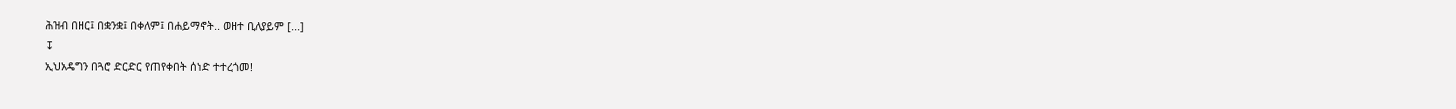ሕዝብ በዘር፤ በቋንቋ፤ በቀለም፤ በሐይማኖት.. ወዘተ ቢለያይም [...]
↧
ኢህአዴግን በጓሮ ድርድር የጠየቀበት ሰነድ ተተረጎመ!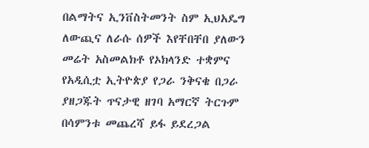በልማትና ኢንቨስትመንት ስም ኢህአዴግ ለውጪና ለራሱ ሰዎች እየቸበቸበ ያለውን መሬት አስመልክቶ የኦክላንድ ተቋምና የአዲሲቷ ኢትዮጵያ የጋራ ንቅናቄ በጋራ ያዘጋጁት ጥናታዊ ዘገባ አማርኛ ትርጉም በሳምንቱ መጨረሻ ይፋ ይደረጋል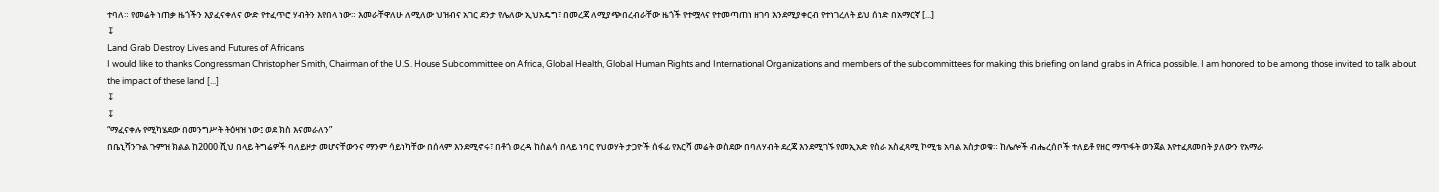ተባለ። የመሬት ነጠቃ ዜጎችን እያፈናቀለና ውድ የተፈጥሮ ሃብትን እየበላ ነው። እመራቸዋለሁ ለሚለው ህዝብና አገር ደንታ የሌለው ኢህአዴግ፣ በመረጃ ለሚያጭበረብራቸው ዜጎች የተሟላና የተመጣጠነ ዘገባ እንደሚያቀርብ የተነገረለት ይህ ሰነድ በአማርኛ [...]
↧
Land Grab Destroy Lives and Futures of Africans
I would like to thanks Congressman Christopher Smith, Chairman of the U.S. House Subcommittee on Africa, Global Health, Global Human Rights and International Organizations and members of the subcommittees for making this briefing on land grabs in Africa possible. I am honored to be among those invited to talk about the impact of these land [...]
↧
↧
“ማፈናቀሉ የሚካሄደው በመንግሥት ትዕዛዝ ነው፤ ወደ ክስ እናመራለን”
በቤኒሻንጉል ጉምዝ ክልል ከ2000 ሺህ በላይ ትግሬዎች ባለይዞታ መሆናቸውንና ማንም ሳይነካቸው በሰላም እንደሚኖሩ፣ በቶጎ ወረዳ ከስልሳ በላይ ነባር የህወሃት ታጋዮች ሰፋፊ የእርሻ መሬት ወስደው በባለሃብት ደረጃ እንደሚገኙ የመኢአድ የስራ አስፈጻሚ ኮሚቴ አባል አስታወቁ። ከሌሎች ብሔረሰቦች ተለይቶ የዘር ማጥፋት ወንጀል እየተፈጸመበት ያለውን የአማራ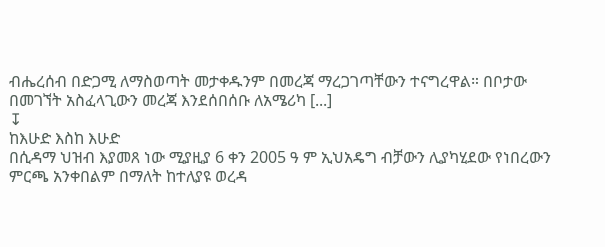ብሔረሰብ በድጋሚ ለማስወጣት መታቀዱንም በመረጃ ማረጋገጣቸውን ተናግረዋል። በቦታው በመገኘት አስፈላጊውን መረጃ እንደሰበሰቡ ለአሜሪካ [...]
↧
ከእሁድ እስከ እሁድ
በሲዳማ ህዝብ እያመጸ ነው ሚያዚያ 6 ቀን 2005 ዓ ም ኢህአዴግ ብቻውን ሊያካሂደው የነበረውን ምርጫ አንቀበልም በማለት ከተለያዩ ወረዳ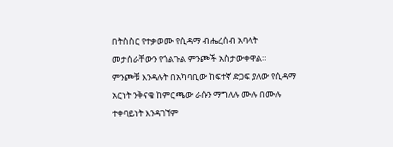በትስስር የተቃወሙ የሲዳማ ብሔረሰብ አባላት መታሰራቸውን የጎልጉል ምንጮች አስታውቀዋል። ምንጮቹ እንዳሉት በአካባቢው ከፍተኛ ድጋፍ ያለው የሲዳማ አርነት ንቅናቄ ከምርጫው ራሱን ማግለሉ ሙሉ በሙሉ ተቀባይነት እንዳገኘም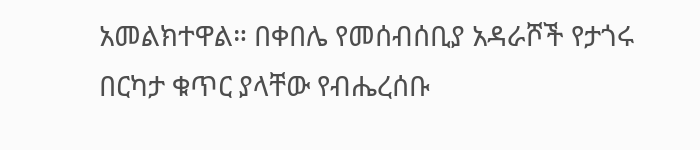አመልክተዋል። በቀበሌ የመሰብሰቢያ አዳራሾች የታጎሩ በርካታ ቁጥር ያላቸው የብሔረሰቡ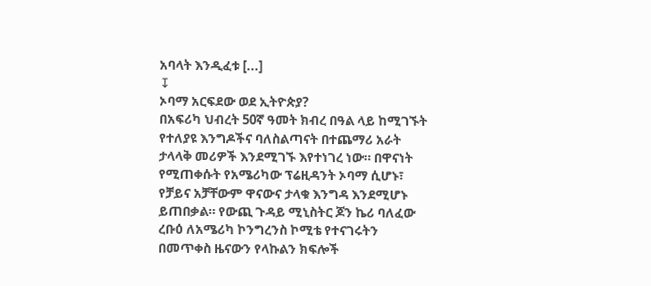አባላት እንዲፈቱ [...]
↧
ኦባማ አርፍደው ወደ ኢትዮጵያ?
በአፍሪካ ህብረት 50ኛ ዓመት ክብረ በዓል ላይ ከሚገኙት የተለያዩ እንግዶችና ባለስልጣናት በተጨማሪ አራት ታላላቅ መሪዎች እንደሚገኙ እየተነገረ ነው። በዋናነት የሚጠቀሱት የአሜሪካው ፕሬዚዳንት ኦባማ ሲሆኑ፣ የቻይና አቻቸውም ዋናውና ታላቁ እንግዳ እንደሚሆኑ ይጠበቃል። የውጪ ጉዳይ ሚኒስትር ጆን ኬሪ ባለፈው ረቡዕ ለአሜሪካ ኮንግረንስ ኮሚቴ የተናገሩትን በመጥቀስ ዜናውን የላኩልን ክፍሎች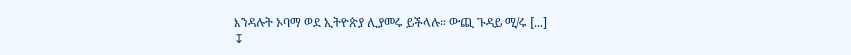እንዳሉት ኦባማ ወደ ኢትዮጵያ ሊያመሩ ይችላሉ። ውጪ ጉዳይ ሚ/ሩ [...]
↧